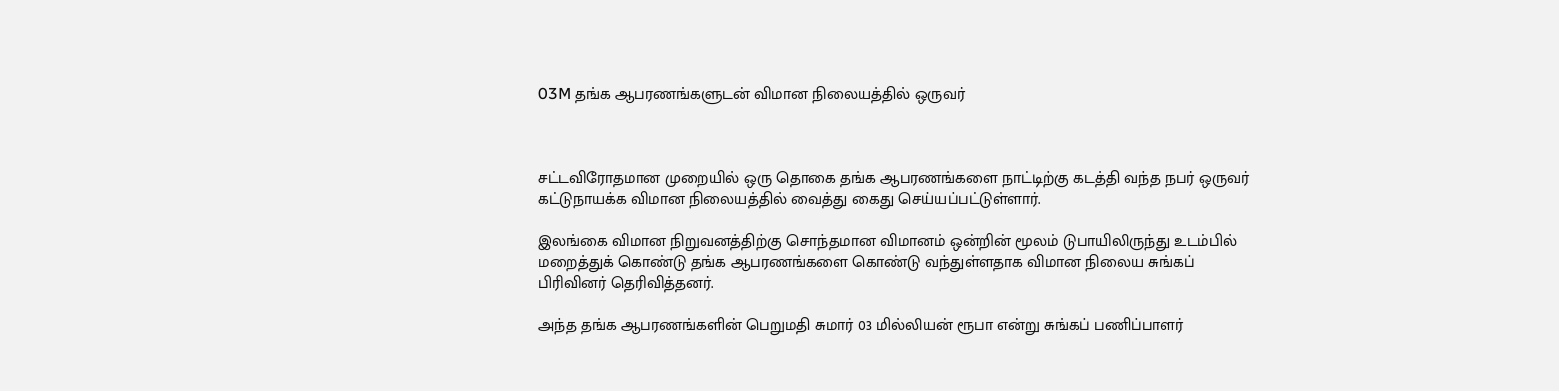03M தங்க ஆபரணங்களுடன் விமான நிலையத்தில் ஒருவர்



சட்டவிரோதமான முறையில் ஒரு தொகை தங்க ஆபரணங்களை நாட்டிற்கு கடத்தி வந்த நபர் ஒருவர் கட்டுநாயக்க விமான நிலையத்தில் வைத்து கைது செய்யப்பட்டுள்ளார்.

இலங்கை விமான நிறுவனத்திற்கு சொந்தமான விமானம் ஒன்றின் மூலம் டுபாயிலிருந்து உடம்பில் மறைத்துக் கொண்டு தங்க ஆபரணங்களை கொண்டு வந்துள்ளதாக விமான நிலைய சுங்கப் பிரிவினர் தெரிவித்தனர்.

அந்த தங்க ஆபரணங்களின் பெறுமதி சுமார் 03 மில்லியன் ரூபா என்று சுங்கப் பணிப்பாளர்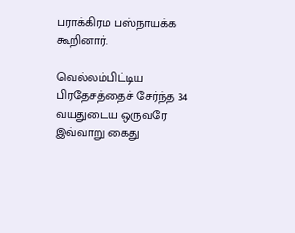பராக்கிரம பஸ்நாயக்க கூறினார்.

வெல்லம்பிட்டிய பிரதேசத்தைச் சேர்ந்த 34 வயதுடைய ஒருவரே இவ்வாறு கைது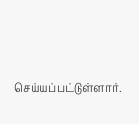செய்யப்பட்டுள்ளார்.